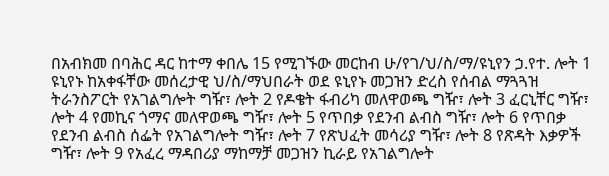በአብክመ በባሕር ዳር ከተማ ቀበሌ 15 የሚገኙው መርከብ ሁ/የገ/ህ/ስ/ማ/ዩኒየን ኃ.የተ. ሎት 1 ዩኒየኑ ከአቀፋቸው መሰረታዊ ህ/ስ/ማህበራት ወደ ዩኒየኑ መጋዝን ድረስ የሰብል ማጓጓዝ ትራንስፖርት የአገልግሎት ግዥ፣ ሎት 2 የዶቄት ፋብሪካ መለዋወጫ ግዥ፣ ሎት 3 ፈርኒቸር ግዥ፣ ሎት 4 የመኪና ጎማና መለዋወጫ ግዥ፣ ሎት 5 የጥበቃ የደንብ ልብስ ግዥ፣ ሎት 6 የጥበቃ የደንብ ልብስ ሰፌት የአገልግሎት ግዥ፣ ሎት 7 የጽህፈት መሳሪያ ግዥ፣ ሎት 8 የጽዳት እቃዎች ግዥ፣ ሎት 9 የአፈረ ማዳበሪያ ማከማቻ መጋዝን ኪራይ የአገልግሎት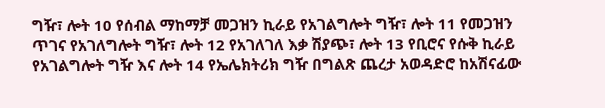ግዥ፣ ሎት 10 የሰብል ማከማቻ መጋዝን ኪራይ የአገልግሎት ግዥ፣ ሎት 11 የመጋዝን ጥገና የአገለግሎት ግዥ፣ ሎት 12 የአገለገለ እቃ ሽያጭ፣ ሎት 13 የቢሮና የሱቅ ኪራይ የአገልግሎት ግዥ እና ሎት 14 የኤሌክትሪክ ግዥ በግልጽ ጨረታ አወዳድሮ ከአሽናፊው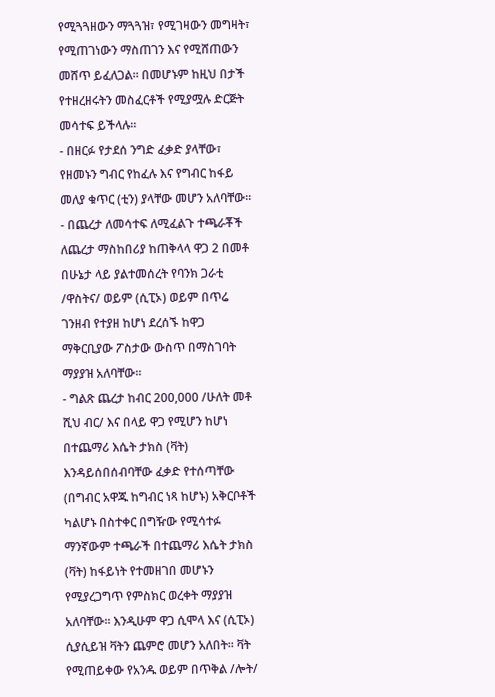የሚጓጓዘውን ማጓጓዝ፣ የሚገዛውን መግዛት፣ የሚጠገነውን ማስጠገን እና የሚሸጠውን መሸጥ ይፈለጋል፡፡ በመሆኑም ከዚህ በታች የተዘረዘሩትን መስፈርቶች የሚያሟሉ ድርጅት መሳተፍ ይችላሉ፡፡
- በዘርፉ የታደሰ ንግድ ፈቃድ ያላቸው፣ የዘመኑን ግብር የከፈሉ እና የግብር ከፋይ መለያ ቁጥር (ቲን) ያላቸው መሆን አለባቸው፡፡
- በጨረታ ለመሳተፍ ለሚፈልጉ ተጫራቾች ለጨረታ ማስከበሪያ ከጠቅላላ ዋጋ 2 በመቶ በሁኔታ ላይ ያልተመሰረት የባንክ ጋራቲ /ዋስትና/ ወይም (ሲፒኦ) ወይም በጥሬ ገንዘብ የተያዘ ከሆነ ደረሰኙ ከዋጋ ማቅርቢያው ፖስታው ውስጥ በማስገባት ማያያዝ አለባቸው፡፡
- ግልጽ ጨረታ ከብር 200,000 /ሁለት መቶ ሺህ ብር/ እና በላይ ዋጋ የሚሆን ከሆነ በተጨማሪ እሴት ታክስ (ቫት) እንዳይሰበሰብባቸው ፈቃድ የተሰጣቸው (በግብር አዋጁ ከግብር ነጻ ከሆኑ) አቅርቦቶች ካልሆኑ በስተቀር በግዥው የሚሳተፉ ማንኛውም ተጫራች በተጨማሪ እሴት ታክስ (ቫት) ከፋይነት የተመዘገበ መሆኑን የሚያረጋግጥ የምስክር ወረቀት ማያያዝ አለባቸው፡፡ እንዲሁም ዋጋ ሲሞላ እና (ሲፒኦ) ሲያሲይዝ ቫትን ጨምሮ መሆን አለበት፡፡ ቫት የሚጠይቀው የአንዱ ወይም በጥቅል /ሎት/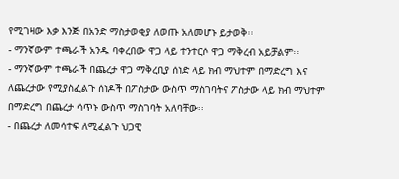የሚገዛው እቃ እንጅ በአንድ ማስታወቂያ ለወጡ አለመሆኑ ይታወቅ፡፡
- ማንኛውም ተጫራች አንዱ ባቀረበው ዋጋ ላይ ተንተርሶ ዋጋ ማቅረብ አይቻልም፡፡
- ማንኛውም ተጫራች በጨረታ ዋጋ ማቅረቢያ ሰነድ ላይ ክብ ማህተም በማድረግ እና ለጨረታው የሚያስፈልጉ ሰነዶች በፖስታው ውስጥ ማስገባትና ፖስታው ላይ ክብ ማህተም በማድረግ በጨረታ ሳጥኑ ውስጥ ማስገባት አለባቸው፡፡
- በጨረታ ለመሳተፍ ለሚፈልጉ ህጋዊ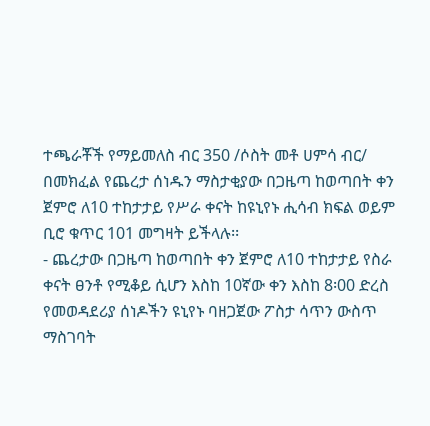ተጫራቾች የማይመለስ ብር 350 /ሶስት መቶ ሀምሳ ብር/ በመክፈል የጨረታ ሰነዱን ማስታቂያው በጋዜጣ ከወጣበት ቀን ጀምሮ ለ10 ተከታታይ የሥራ ቀናት ከዩኒየኑ ሒሳብ ክፍል ወይም ቢሮ ቁጥር 101 መግዛት ይችላሉ፡፡
- ጨረታው በጋዜጣ ከወጣበት ቀን ጀምሮ ለ10 ተከታታይ የስራ ቀናት ፀንቶ የሚቆይ ሲሆን እስከ 10ኛው ቀን እስከ 8፡00 ድረስ የመወዳደሪያ ሰነዶችን ዩኒየኑ ባዘጋጀው ፖስታ ሳጥን ውስጥ ማስገባት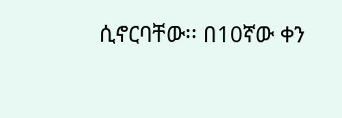ሲኖርባቸው፡፡ በ10ኛው ቀን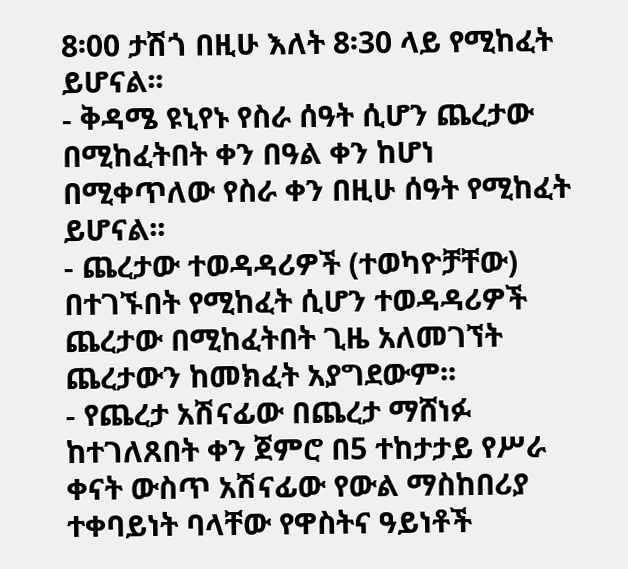8፡00 ታሽጎ በዚሁ እለት 8፡30 ላይ የሚከፈት ይሆናል፡፡
- ቅዳሜ ዩኒየኑ የስራ ሰዓት ሲሆን ጨረታው በሚከፈትበት ቀን በዓል ቀን ከሆነ በሚቀጥለው የስራ ቀን በዚሁ ሰዓት የሚከፈት ይሆናል፡፡
- ጨረታው ተወዳዳሪዎች (ተወካዮቻቸው) በተገኙበት የሚከፈት ሲሆን ተወዳዳሪዎች ጨረታው በሚከፈትበት ጊዜ አለመገኘት ጨረታውን ከመክፈት አያግደውም፡፡
- የጨረታ አሽናፊው በጨረታ ማሸነፉ ከተገለጸበት ቀን ጀምሮ በ5 ተከታታይ የሥራ ቀናት ውስጥ አሽናፊው የውል ማስከበሪያ ተቀባይነት ባላቸው የዋስትና ዓይነቶች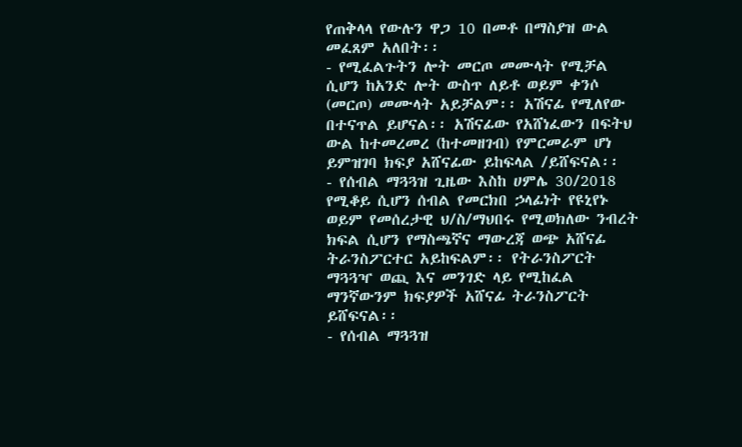የጠቅላላ የውሉን ዋጋ 10 በመቶ በማስያዝ ውል መፈጸም አለበት፡፡
- የሚፈልጉትን ሎት መርጦ መሙላት የሚቻል ሲሆን ከአንድ ሎት ውስጥ ለይቶ ወይም ቀንሶ (መርጦ) መሙላት አይቻልም፡፡ አሽናፊ የሚለየው በተናጥል ይሆናል፡፡ አሽናፊው የአሸነፈውን በፍትህ ውል ከተመረመረ (ከተመዘገብ) የምርመራም ሆነ ይምዝገባ ክፍያ አሸናፊው ይከፍላል /ይሸፍናል፡፡
- የሰብል ማጓጓዝ ጊዜው እስከ ሀምሌ 30/2018 የሚቆይ ሲሆን ሰብል የመርክበ ኃላፊነት የዩኒየኑ ወይም የመሰረታዊ ህ/ስ/ማህበሩ የሚወክለው ንብረት ክፍል ሲሆን የማስጫኛና ማውረጃ ወጭ አሸናፊ ትራንስፖርተር አይከፍልም፡፡ የትራንስፖርት ማጓጓዣ ወጪ እና መንገድ ላይ የሚከፈል ማንኛውንም ክፍያዎች አሸናፊ ትራንስፖርት ይሸፍናል፡፡
- የሰብል ማጓጓዝ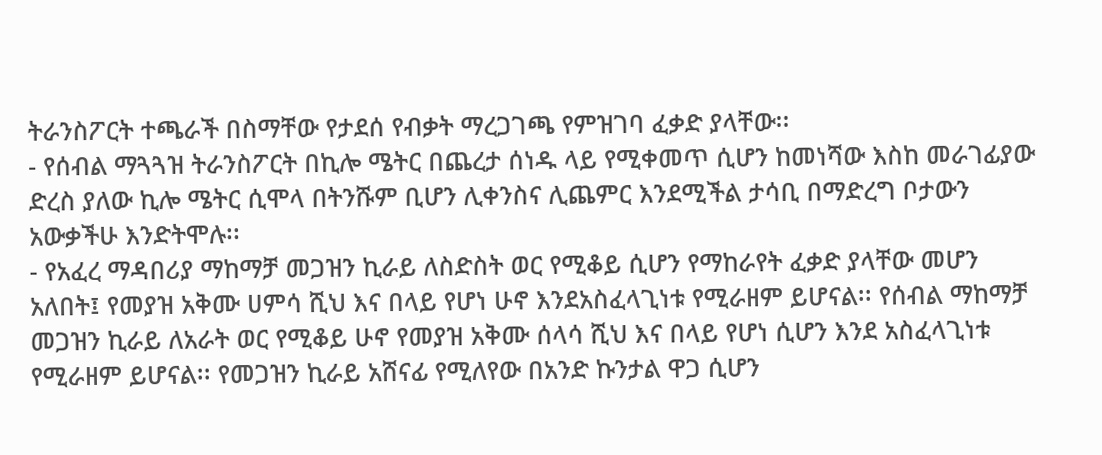ትራንስፖርት ተጫራች በስማቸው የታደሰ የብቃት ማረጋገጫ የምዝገባ ፈቃድ ያላቸው፡፡
- የሰብል ማጓጓዝ ትራንስፖርት በኪሎ ሜትር በጨረታ ሰነዱ ላይ የሚቀመጥ ሲሆን ከመነሻው እስከ መራገፊያው ድረስ ያለው ኪሎ ሜትር ሲሞላ በትንሹም ቢሆን ሊቀንስና ሊጨምር እንደሚችል ታሳቢ በማድረግ ቦታውን አውቃችሁ እንድትሞሉ፡፡
- የአፈረ ማዳበሪያ ማከማቻ መጋዝን ኪራይ ለስድስት ወር የሚቆይ ሲሆን የማከራየት ፈቃድ ያላቸው መሆን አለበት፤ የመያዝ አቅሙ ሀምሳ ሺህ እና በላይ የሆነ ሁኖ እንደአስፈላጊነቱ የሚራዘም ይሆናል፡፡ የሰብል ማከማቻ መጋዝን ኪራይ ለአራት ወር የሚቆይ ሁኖ የመያዝ አቅሙ ሰላሳ ሺህ እና በላይ የሆነ ሲሆን እንደ አስፈላጊነቱ የሚራዘም ይሆናል፡፡ የመጋዝን ኪራይ አሸናፊ የሚለየው በአንድ ኩንታል ዋጋ ሲሆን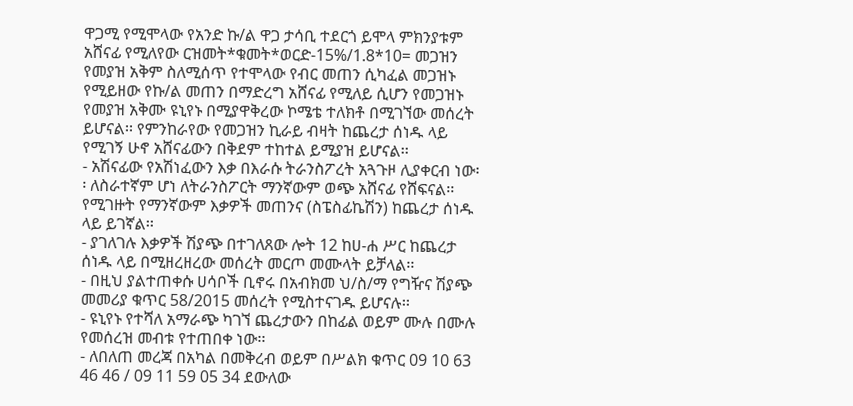ዋጋሚ የሚሞላው የአንድ ኩ/ል ዋጋ ታሳቢ ተደርጎ ይሞላ ምክንያቱም አሸናፊ የሚለየው ርዝመት*ቁመት*ወርድ-15%/1.8*10= መጋዝን የመያዝ አቅም ስለሚሰጥ የተሞላው የብር መጠን ሲካፈል መጋዝኑ የሚይዘው የኩ/ል መጠን በማድረግ አሸናፊ የሚለይ ሲሆን የመጋዝኑ የመያዝ አቅሙ ዩኒየኑ በሚያዋቅረው ኮሜቴ ተለክቶ በሚገኘው መሰረት ይሆናል፡፡ የምንከራየው የመጋዝን ኪራይ ብዛት ከጨረታ ሰነዱ ላይ የሚገኝ ሁኖ አሸናፊውን በቅደም ተከተል ይሚያዝ ይሆናል፡፡
- አሽናፊው የአሽነፈውን እቃ በእራሱ ትራንስፖረት አጓጉዞ ሊያቀርብ ነው፡፡ ለስራተኛም ሆነ ለትራንስፖርት ማንኛውም ወጭ አሸናፊ የሸፍናል፡፡ የሚገዙት የማንኛውም እቃዎች መጠንና (ስፔስፊኬሽን) ከጨረታ ሰነዱ ላይ ይገኛል፡፡
- ያገለገሉ እቃዎች ሽያጭ በተገለጸው ሎት 12 ከሀ-ሐ ሥር ከጨረታ ሰነዱ ላይ በሚዘረዘረው መሰረት መርጦ መሙላት ይቻላል፡፡
- በዚህ ያልተጠቀሱ ሀሳቦች ቢኖሩ በአብክመ ህ/ስ/ማ የግዥና ሽያጭ መመሪያ ቁጥር 58/2015 መሰረት የሚስተናገዱ ይሆናሉ፡፡
- ዩኒየኑ የተሻለ አማራጭ ካገኘ ጨረታውን በከፊል ወይም ሙሉ በሙሉ የመሰረዝ መብቱ የተጠበቀ ነው፡፡
- ለበለጠ መረጃ በአካል በመቅረብ ወይም በሥልክ ቁጥር 09 10 63 46 46 / 09 11 59 05 34 ደውለው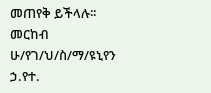መጠየቅ ይችላሉ፡፡
መርከብ ሁ/የገ/ህ/ስ/ማ/ዩኒየን ኃ.የተ.